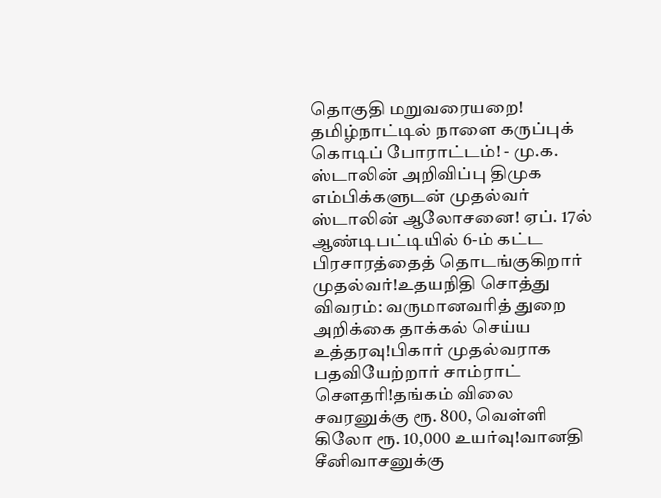தொகுதி மறுவரையறை! தமிழ்நாட்டில் நாளை கருப்புக் கொடிப் போராட்டம்! - மு.க. ஸ்டாலின் அறிவிப்பு திமுக எம்பிக்களுடன் முதல்வர் ஸ்டாலின் ஆலோசனை! ஏப். 17ல் ஆண்டிபட்டியில் 6-ம் கட்ட பிரசாரத்தைத் தொடங்குகிறார் முதல்வர்!உதயநிதி சொத்து விவரம்: வருமானவரித் துறை அறிக்கை தாக்கல் செய்ய உத்தரவு!பிகார் முதல்வராக பதவியேற்றார் சாம்ராட் சௌதரி!தங்கம் விலை சவரனுக்கு ரூ. 800, வெள்ளி கிலோ ரூ. 10,000 உயர்வு!வானதி சீனிவாசனுக்கு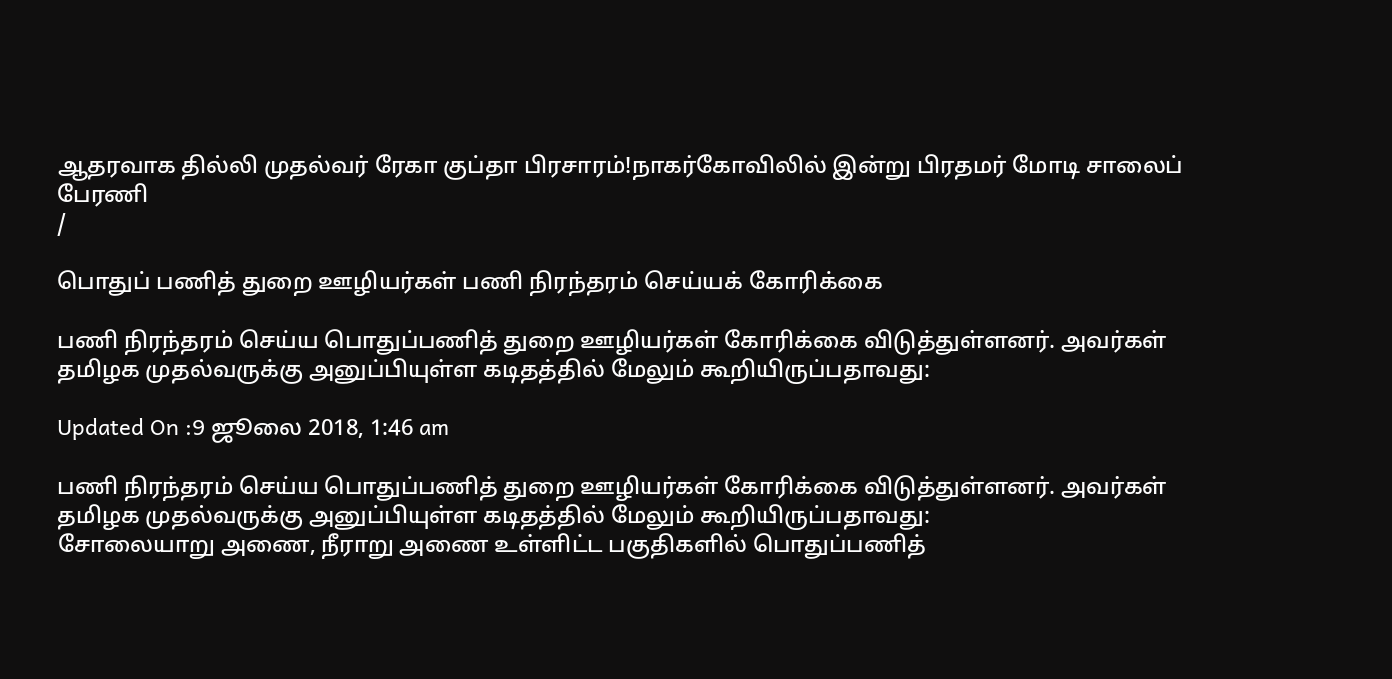ஆதரவாக தில்லி முதல்வர் ரேகா குப்தா பிரசாரம்!நாகர்கோவிலில் இன்று பிரதமர் மோடி சாலைப் பேரணி
/

பொதுப் பணித் துறை ஊழியர்கள் பணி நிரந்தரம் செய்யக் கோரிக்கை

பணி நிரந்தரம் செய்ய பொதுப்பணித் துறை ஊழியர்கள் கோரிக்கை விடுத்துள்ளனர். அவர்கள் தமிழக முதல்வருக்கு அனுப்பியுள்ள கடிதத்தில் மேலும் கூறியிருப்பதாவது:

Updated On :9 ஜூலை 2018, 1:46 am

பணி நிரந்தரம் செய்ய பொதுப்பணித் துறை ஊழியர்கள் கோரிக்கை விடுத்துள்ளனர். அவர்கள் தமிழக முதல்வருக்கு அனுப்பியுள்ள கடிதத்தில் மேலும் கூறியிருப்பதாவது:
சோலையாறு அணை, நீராறு அணை உள்ளிட்ட பகுதிகளில் பொதுப்பணித்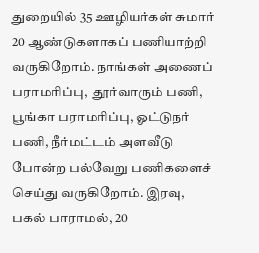துறையில் 35 ஊழியர்கள் சுமார் 20 ஆண்டுகளாகப் பணியாற்றி வருகிறோம். நாங்கள் அணைப் பராமரிப்பு,  தூர்வாரும் பணி, பூங்கா பராமரிப்பு, ஓட்டுநர் பணி, நீர்மட்டம் அளவீடு போன்ற பல்வேறு பணிகளைச் செய்து வருகிறோம். இரவு, பகல் பாராமல், 20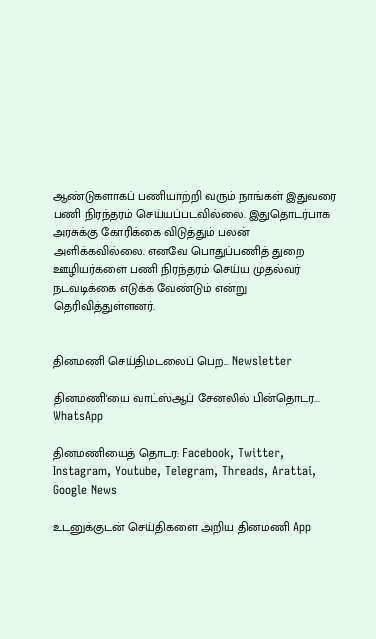ஆண்டுகளாகப் பணியாற்றி வரும் நாங்கள் இதுவரை பணி நிரந்தரம் செய்யப்படவில்லை. இதுதொடர்பாக அரசுக்கு கோரிக்கை விடுத்தும் பலன் அளிக்கவில்லை. எனவே பொதுப்பணித் துறை ஊழியர்களை பணி நிரந்தரம் செய்ய முதல்வர் நடவடிக்கை எடுக்க வேண்டும் என்று தெரிவித்துள்ளனர்.


தினமணி செய்திமடலைப் பெற... Newsletter

தினமணி'யை வாட்ஸ்ஆப் சேனலில் பின்தொடர... WhatsApp

தினமணியைத் தொடர: Facebook, Twitter, Instagram, Youtube, Telegram, Threads, Arattai, Google News

உடனுக்குடன் செய்திகளை அறிய தினமணி App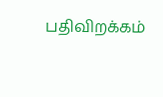பதிவிறக்கம்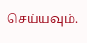செய்யவும்.